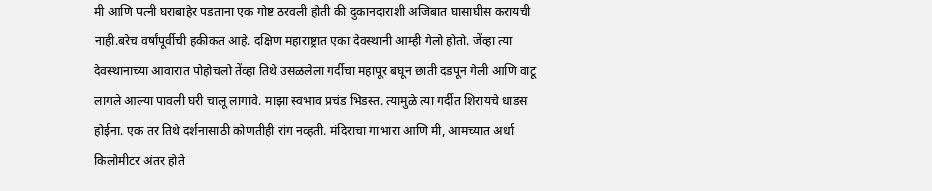मी आणि पत्नी घराबाहेर पडताना एक गोष्ट ठरवली होती की दुकानदाराशी अजिबात घासाघीस करायची नाही.बरेच वर्षांपूर्वीची हकीकत आहे. दक्षिण महाराष्ट्रात एका देवस्थानी आम्ही गेलो होतो. जेंव्हा त्या देवस्थानाच्या आवारात पोहोचलो तेंव्हा तिथे उसळलेला गर्दीचा महापूर बघून छाती दडपून गेली आणि वाटू लागले आल्या पावली घरी चालू लागावे. माझा स्वभाव प्रचंड भिडस्त. त्यामुळे त्या गर्दीत शिरायचे धाडस होईना. एक तर तिथे दर्शनासाठी कोणतीही रांग नव्हती. मंदिराचा गाभारा आणि मी, आमच्यात अर्धा किलोमीटर अंतर होते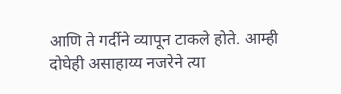आणि ते गर्दीने व्यापून टाकले होते. आम्ही दोघेही असाहाय्य नजरेने त्या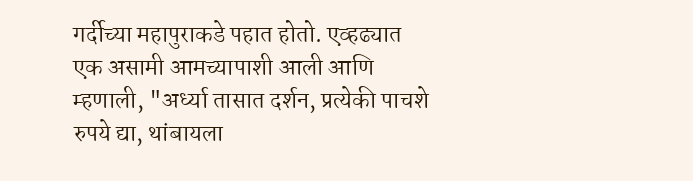गर्दीच्या महापुराकडे पहात होतो. एव्हढ्यात एक असामी आमच्यापाशी आली आणि म्हणाली, "अर्ध्या तासात दर्शन, प्रत्येकी पाचशे रुपये द्या, थांबायला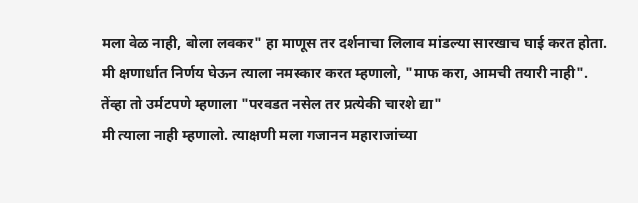मला वेळ नाही, बोला लवकर" हा माणूस तर दर्शनाचा लिलाव मांडल्या सारखाच घाई करत होता.
मी क्षणार्धात निर्णय घेऊन त्याला नमस्कार करत म्हणालो, "माफ करा, आमची तयारी नाही".
तेंव्हा तो उर्मटपणे म्हणाला "परवडत नसेल तर प्रत्येकी चारशे द्या"
मी त्याला नाही म्हणालो. त्याक्षणी मला गजानन महाराजांच्या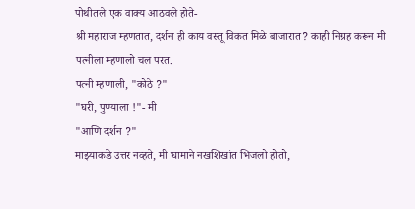पोथीतले एक वाक्य आठवले होते-
श्री महाराज म्हणतात, दर्शन ही काय वस्तू विकत मिळे बाजारात? काही निग्रह करून मी पत्नीला म्हणालो चल परत.
पत्नी म्हणाली, "कोठे ?"
"घरी, पुण्याला !"- मी
"आणि दर्शन ?"
माझ्याकडे उत्तर नव्हते, मी घामाने नखशिखांत भिजलो होतो,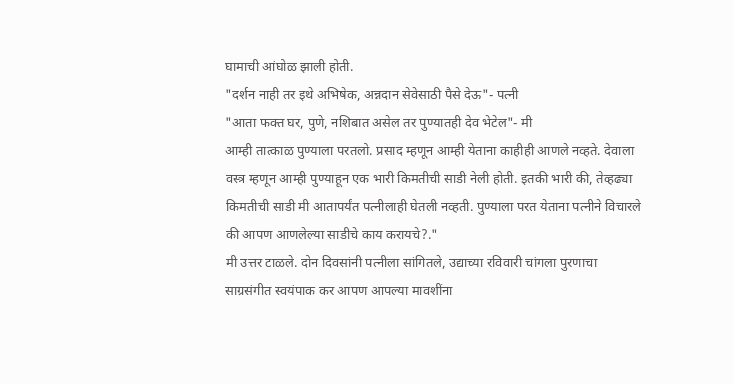घामाची आंघोळ झाली होती.
"दर्शन नाही तर इथे अभिषेक, अन्नदान सेवेसाठी पैसे देऊ"- पत्नी
"आता फक्त घर, पुणे, नशिबात असेल तर पुण्यातही देव भेटेल"- मी
आम्ही तात्काळ पुण्याला परतलो. प्रसाद म्हणून आम्ही येताना काहीही आणले नव्हते. देवाला वस्त्र म्हणून आम्ही पुण्याहून एक भारी किमतीची साडी नेली होती. इतकी भारी की, तेव्हढ्या किमतीची साडी मी आतापर्यंत पत्नीलाही घेतली नव्हती. पुण्याला परत येताना पत्नीने विचारले की आपण आणलेल्या साडीचे काय करायचे?."
मी उत्तर टाळले. दोन दिवसांनी पत्नीला सांगितले, उद्याच्या रविवारी चांगला पुरणाचा साग्रसंगीत स्वयंपाक कर आपण आपल्या मावशींना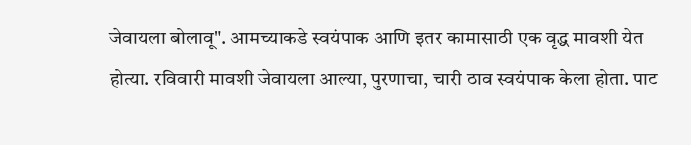जेवायला बोलावू". आमच्याकडे स्वयंपाक आणि इतर कामासाठी एक वृद्ध मावशी येत होत्या. रविवारी मावशी जेवायला आल्या, पुरणाचा, चारी ठाव स्वयंपाक केला होता. पाट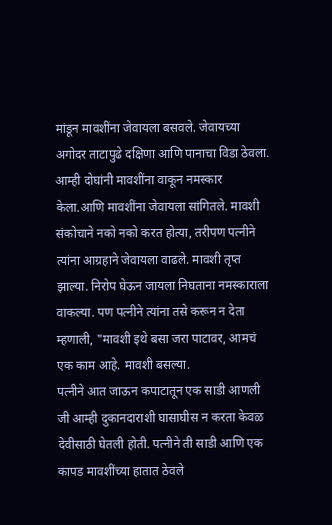मांडून मावशींना जेवायला बसवले. जेवायच्या अगोदर ताटापुढे दक्षिणा आणि पानाचा विडा ठेवला. आम्ही दोघांनी मावशींना वाकून नमस्कार केला.आणि मावशींना जेवायला सांगितले. मावशी संकोचाने नको नको करत होत्या, तरीपण पत्नीने त्यांना आग्रहाने जेवायला वाढले. मावशी तृप्त झाल्या. निरोप घेऊन जायला निघताना नमस्काराला वाकल्या. पण पत्नीने त्यांना तसे करून न देता म्हणाली, "मावशी इथे बसा जरा पाटावर, आमचं एक काम आहे. मावशी बसल्या.
पत्नीने आत जाऊन कपाटातून एक साडी आणली जी आम्ही दुकानदाराशी घासाघीस न करता केवळ देवीसाठी घेतली होती. पत्नीने ती साडी आणि एक कापड मावशींच्या हातात ठेवले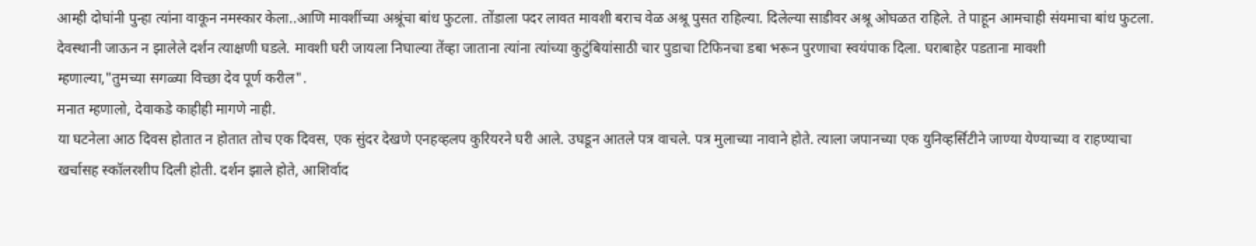आम्ही दोघांनी पुन्हा त्यांना वाकून नमस्कार केला..आणि मावशींच्या अश्रूंचा बांध फुटला. तोंडाला पदर लावत मावशी बराच वेळ अश्रू पुसत राहिल्या. दिलेल्या साडीवर अश्रू ओघळत राहिले. ते पाहून आमचाही संयमाचा बांध फुटला. देवस्थानी जाऊन न झालेले दर्शन त्याक्षणी घडले. मावशी घरी जायला निघाल्या तेंव्हा जाताना त्यांना त्यांच्या कुटुंबियांसाठी चार पुडाचा टिफिनचा डबा भरून पुरणाचा स्वयंपाक दिला. घराबाहेर पडताना मावशी
म्हणाल्या,"तुमच्या सगळ्या विच्छा देव पूर्ण करील".
मनात म्हणालो, देवाकडे काहीही मागणे नाही.
या घटनेला आठ दिवस होतात न होतात तोच एक दिवस, एक सुंदर देखणे एनहव्हलप कुरियरने घरी आले. उघडून आतले पत्र वाचले. पत्र मुलाच्या नावाने होते. त्याला जपानच्या एक युनिव्हर्सिटीने जाण्या येण्याच्या व राहण्याचा खर्चासह स्कॉलरशीप दिली होती. दर्शन झाले होते, आशिर्वाद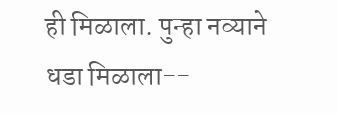ही मिळाला. पुन्हा नव्याने धडा मिळाला--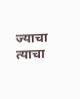ज्याचा त्याचा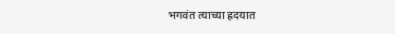भगवंत त्याच्या ह्रदयात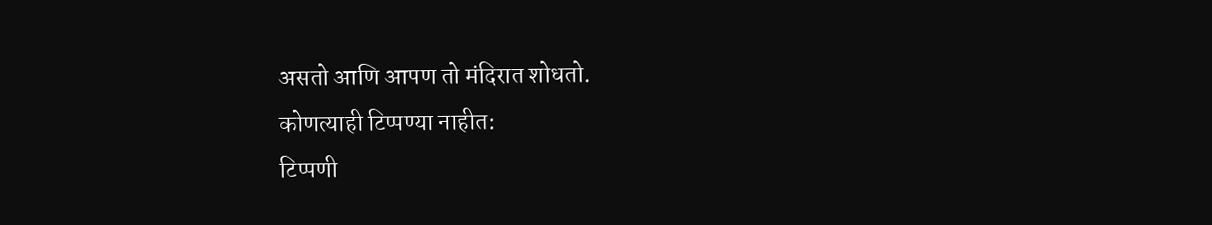असतो आणि आपण तो मंदिरात शोधतो.
कोणत्याही टिप्पण्या नाहीत:
टिप्पणी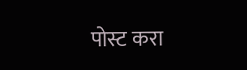पोस्ट करा